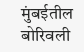मुंबईतील बोरिवली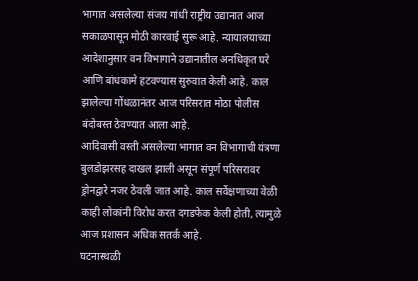भागात असलेल्या संजय गांधी राष्ट्रीय उद्यानात आज सकाळपासून मोठी कारवाई सुरू आहे. न्यायालयाच्या आदेशानुसार वन विभागाने उद्यानातील अनधिकृत घरे आणि बांधकामे हटवण्यास सुरुवात केली आहे. काल झालेल्या गोंधळानंतर आज परिसरात मोठा पोलीस बंदोबस्त ठेवण्यात आला आहे.
आदिवासी वस्ती असलेल्या भागात वन विभागाची यंत्रणा बुलडोझरसह दाखल झाली असून संपूर्ण परिसरावर ड्रोनद्वारे नजर ठेवली जात आहे. काल सर्वेक्षणाच्या वेळी काही लोकांनी विरोध करत दगडफेक केली होती, त्यामुळे आज प्रशासन अधिक सतर्क आहे.
घटनास्थळी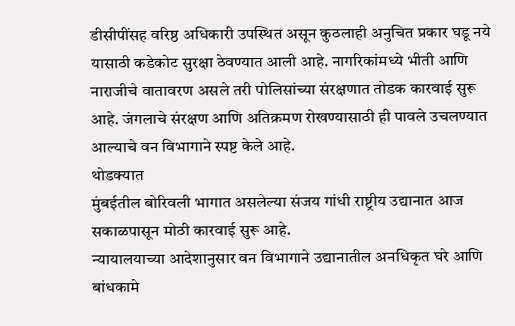डीसीपींसह वरिष्ठ अधिकारी उपस्थित असून कुठलाही अनुचित प्रकार घडू नये यासाठी कडेकोट सुरक्षा ठेवण्यात आली आहे. नागरिकांमध्ये भीती आणि नाराजीचे वातावरण असले तरी पोलिसांच्या संरक्षणात तोडक कारवाई सुरू आहे. जंगलाचे संरक्षण आणि अतिक्रमण रोखण्यासाठी ही पावले उचलण्यात आल्याचे वन विभागाने स्पष्ट केले आहे.
थोडक्यात
मुंबईतील बोरिवली भागात असलेल्या संजय गांधी राष्ट्रीय उद्यानात आज सकाळपासून मोठी कारवाई सुरू आहे.
न्यायालयाच्या आदेशानुसार वन विभागाने उद्यानातील अनधिकृत घरे आणि बांधकामे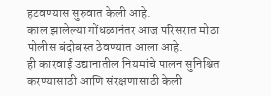हटवण्यास सुरुवात केली आहे.
काल झालेल्या गोंधळानंतर आज परिसरात मोठा पोलीस बंदोबस्त ठेवण्यात आला आहे.
ही कारवाई उद्यानातील नियमांचे पालन सुनिश्चित करण्यासाठी आणि संरक्षणासाठी केली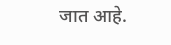जात आहे.